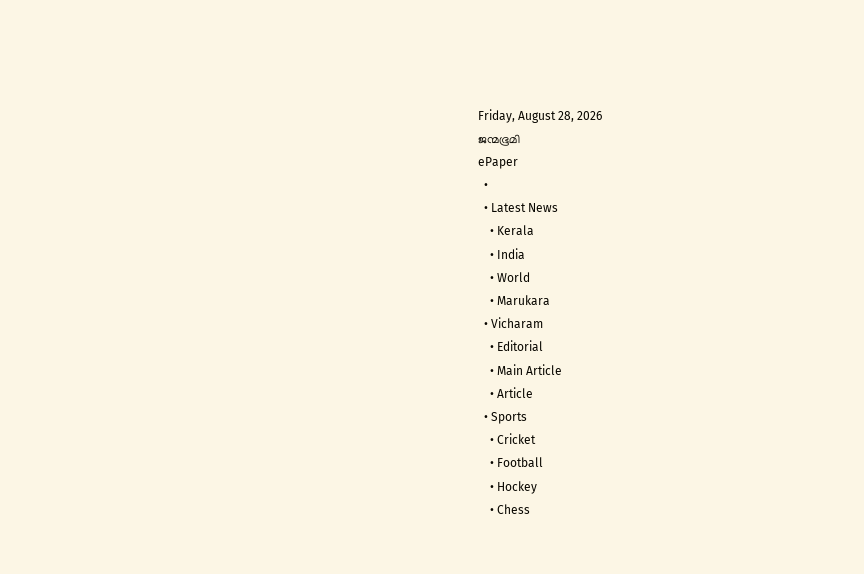Friday, August 28, 2026
ജന്മഭൂമി
ePaper
  •
  • Latest News
    • Kerala
    • India
    • World
    • Marukara
  • Vicharam
    • Editorial
    • Main Article
    • Article
  • Sports
    • Cricket
    • Football
    • Hockey
    • Chess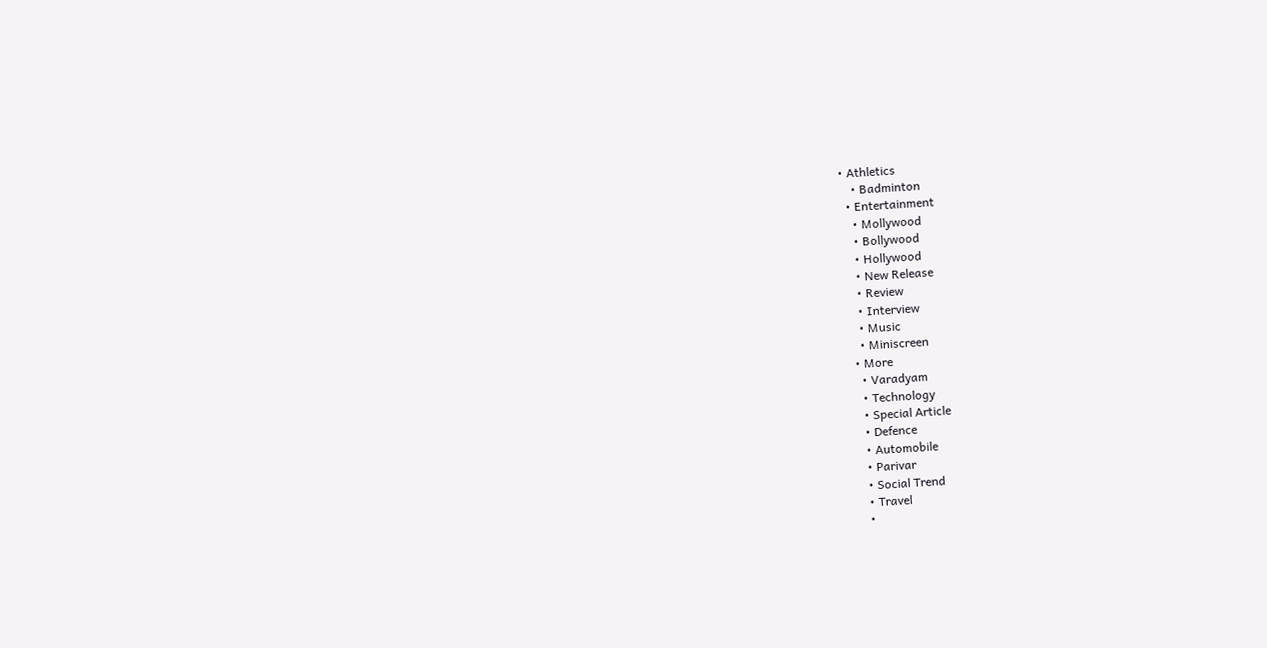• Athletics
    • Badminton
  • Entertainment
    • Mollywood
    • Bollywood
    • Hollywood
    • New Release
    • Review
    • Interview
    • Music
    • Miniscreen
  • More
    • Varadyam
    • Technology
    • Special Article
    • Defence
    • Automobile
    • Parivar
    • Social Trend
    • Travel
    •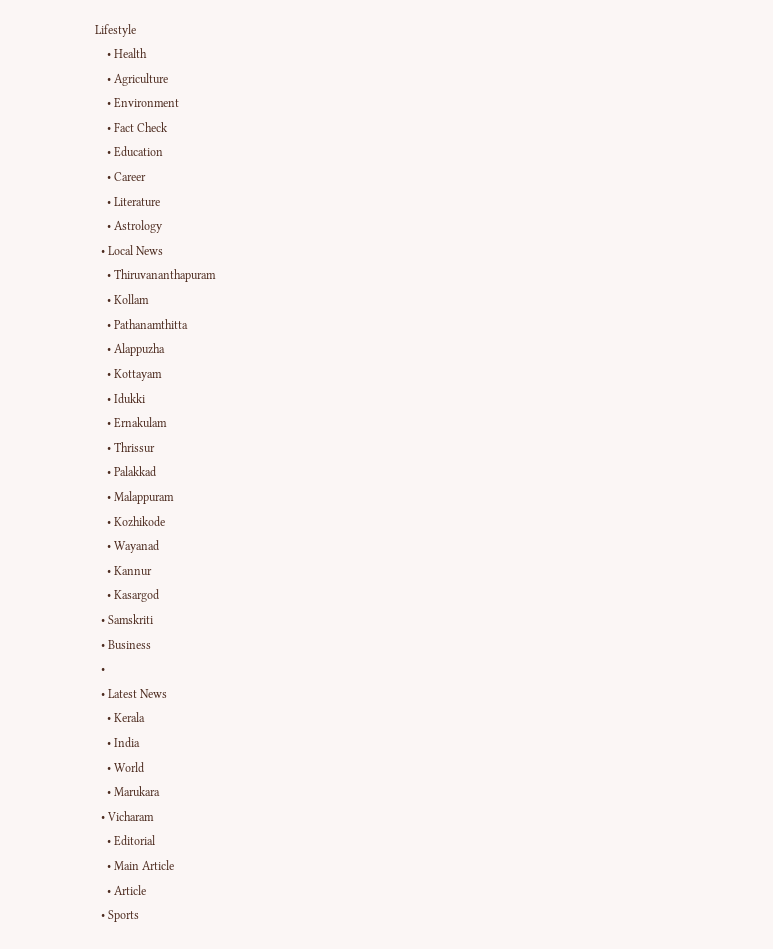Lifestyle
    • Health
    • Agriculture
    • Environment
    • Fact Check
    • Education
    • Career
    • Literature
    • Astrology
  • Local News
    • Thiruvananthapuram
    • Kollam
    • Pathanamthitta
    • Alappuzha
    • Kottayam
    • Idukki
    • Ernakulam
    • Thrissur
    • Palakkad
    • Malappuram
    • Kozhikode
    • Wayanad
    • Kannur
    • Kasargod
  • Samskriti
  • Business
  •
  • Latest News
    • Kerala
    • India
    • World
    • Marukara
  • Vicharam
    • Editorial
    • Main Article
    • Article
  • Sports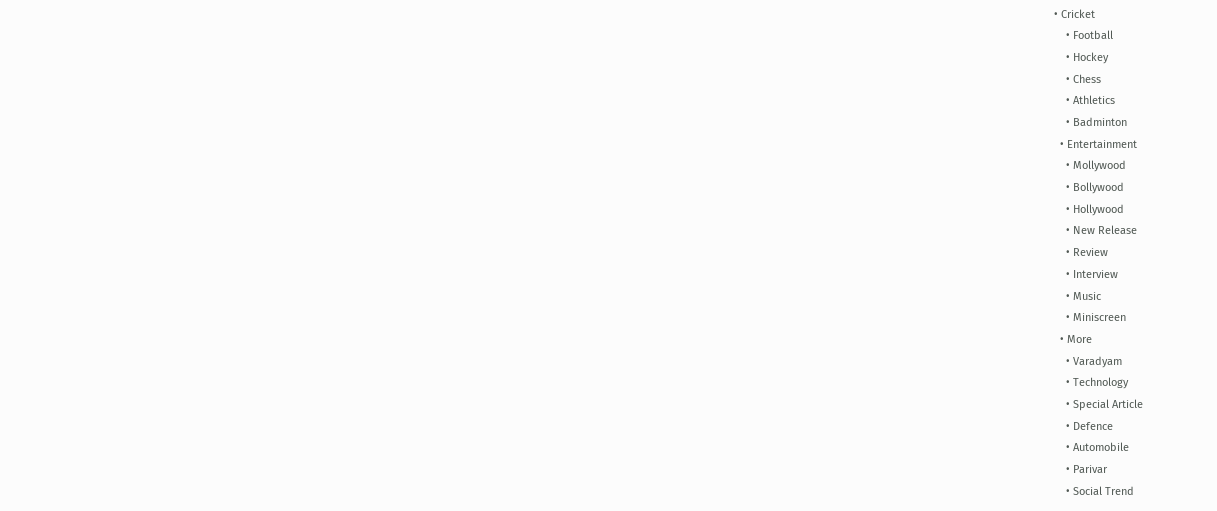• Cricket
    • Football
    • Hockey
    • Chess
    • Athletics
    • Badminton
  • Entertainment
    • Mollywood
    • Bollywood
    • Hollywood
    • New Release
    • Review
    • Interview
    • Music
    • Miniscreen
  • More
    • Varadyam
    • Technology
    • Special Article
    • Defence
    • Automobile
    • Parivar
    • Social Trend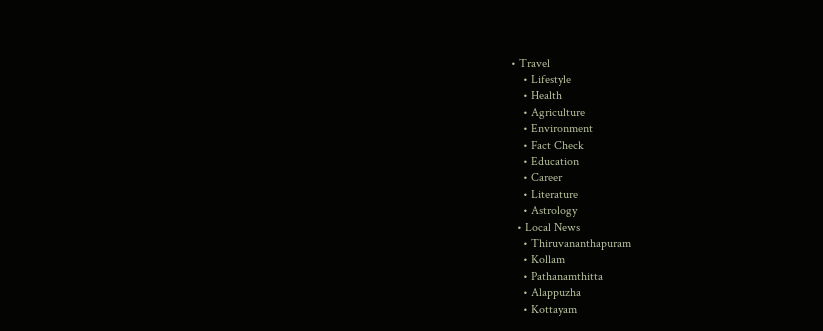• Travel
    • Lifestyle
    • Health
    • Agriculture
    • Environment
    • Fact Check
    • Education
    • Career
    • Literature
    • Astrology
  • Local News
    • Thiruvananthapuram
    • Kollam
    • Pathanamthitta
    • Alappuzha
    • Kottayam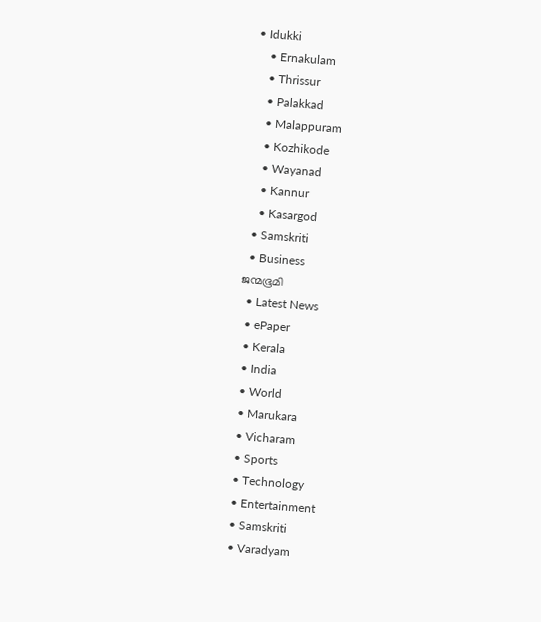• Idukki
    • Ernakulam
    • Thrissur
    • Palakkad
    • Malappuram
    • Kozhikode
    • Wayanad
    • Kannur
    • Kasargod
  • Samskriti
  • Business
ജന്മഭൂമി
  • Latest News
  • ePaper
  • Kerala
  • India
  • World
  • Marukara
  • Vicharam
  • Sports
  • Technology
  • Entertainment
  • Samskriti
  • Varadyam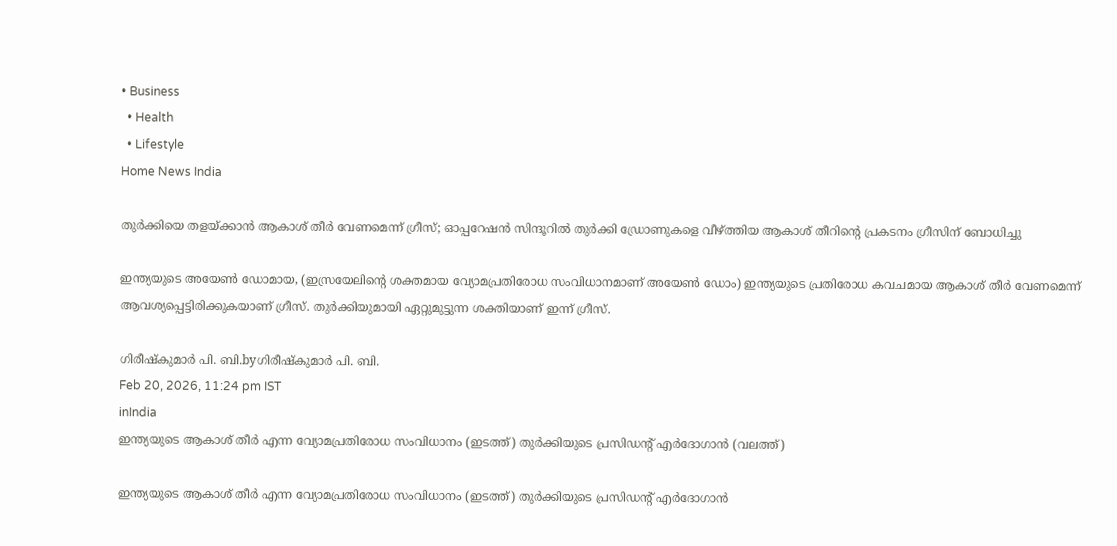• Business
  • Health
  • Lifestyle
Home News India

തുര്‍ക്കിയെ തളയ്‌ക്കാന്‍ ആകാശ് തീര്‍ വേണമെന്ന് ഗ്രീസ്; ഓപ്പറേഷന്‍ സിന്ദൂറില്‍ തുര്‍ക്കി ഡ്രോണുകളെ വീഴ്‌ത്തിയ ആകാശ് തീറിന്റെ പ്രകടനം ഗ്രീസിന് ബോധിച്ചു

ഇന്ത്യയുടെ അയേണ്‍ ഡോമായ, (ഇസ്രയേലിന്റെ ശക്തമായ വ്യോമപ്രതിരോധ സംവിധാനമാണ് അയേണ്‍ ഡോം) ഇന്ത്യയുടെ പ്രതിരോധ കവചമായ ആകാശ് തീര്‍ വേണമെന്ന് ആവശ്യപ്പെട്ടിരിക്കുകയാണ് ഗ്രീസ്. തുര്‍ക്കിയുമായി ഏറ്റുമുട്ടുന്ന ശക്തിയാണ് ഇന്ന് ഗ്രീസ്.

ഗിരീഷ്‌കുമാര്‍ പി. ബി.byഗിരീഷ്‌കുമാര്‍ പി. ബി.
Feb 20, 2026, 11:24 pm IST
inIndia
ഇന്ത്യയുടെ ആകാശ് തീര്‍ എന്ന വ്യോമപ്രതിരോധ സംവിധാനം (ഇടത്ത്) തുര്‍ക്കിയുടെ പ്രസിഡന്‍റ് എര്‍ദോഗാന്‍ (വലത്ത്)

ഇന്ത്യയുടെ ആകാശ് തീര്‍ എന്ന വ്യോമപ്രതിരോധ സംവിധാനം (ഇടത്ത്) തുര്‍ക്കിയുടെ പ്രസിഡന്‍റ് എര്‍ദോഗാന്‍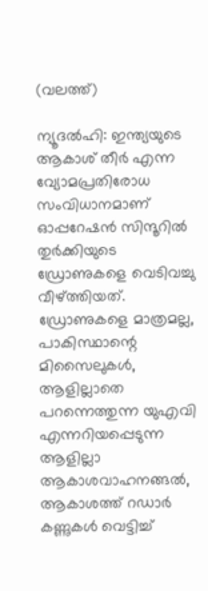(വലത്ത്)

ന്യൂദല്‍ഹി: ഇന്ത്യയുടെ ആകാശ് തീര്‍ എന്ന വ്യോമപ്രതിരോധ സംവിധാനമാണ് ഓപ്പറേഷന്‍ സിന്ദൂറില്‍ തുർക്കിയുടെ ഡ്രോണുകളെ വെടിവച്ചു വീഴ്‌ത്തിയത്. ഡ്രോണുകളെ മാത്രമല്ല, പാകിസ്ഥാന്റെ മിസൈലുകള്‍, ആളില്ലാതെ പറന്നെത്തുന്ന യുഎവി എന്നറിയപ്പെടുന്ന ആളില്ലാ ആകാശവാഹനങ്ങല്‍, ആകാശത്ത് റഡാര്‍ കണ്ണുകള്‍ വെട്ടിച്ച്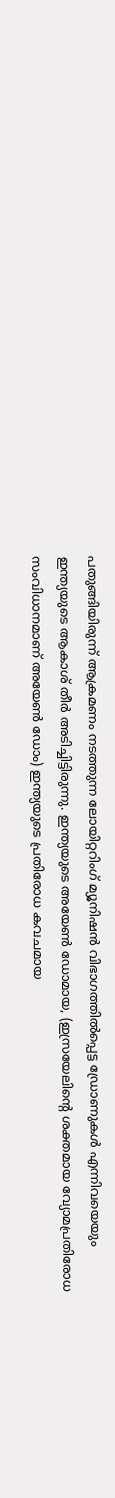പതുങ്ങിയിരുന്ന് ആക്രമണം നടത്തുന്ന ലോയിറ്ററിംഗ് മ്യൂനിഷന്‍ വിഭാഗത്തില്‍പ്പെട്ട ഡ്രോണുകള്‍ എന്നിവയെയും ഇന്ത്യയുടെ ആകാശ് തീര്‍ അടിച്ചിട്ടിരുന്നു. ഇന്ത്യയുടെ അയേണ്‍ ഡോമായ, (ഇസ്രയേലിന്റെ ശക്തമായ വ്യോമപ്രതിരോധ സംവിധാനമാണ് അയേണ്‍ ഡോം) ഇന്ത്യയുടെ പ്രതിരോധ കവചമായ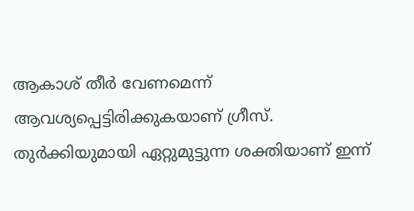ആകാശ് തീര്‍ വേണമെന്ന് ആവശ്യപ്പെട്ടിരിക്കുകയാണ് ഗ്രീസ്. തുര്‍ക്കിയുമായി ഏറ്റുമുട്ടുന്ന ശക്തിയാണ് ഇന്ന്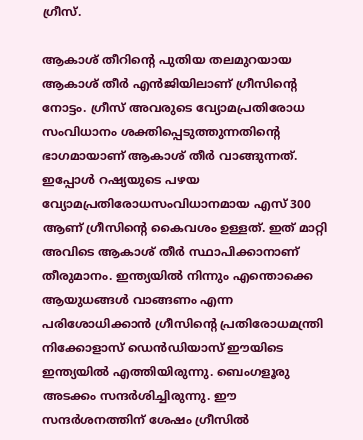ഗ്രീസ്.

ആകാശ് തീറിന്റെ പുതിയ തലമുറയായ ആകാശ് തീര്‍ എന്‍ജിയിലാണ് ഗ്രീസിന്റെ നോട്ടം. ഗ്രീസ് അവരുടെ വ്യോമപ്രതിരോധ സംവിധാനം ശക്തിപ്പെടുത്തുന്നതിന്റെ ഭാഗമായാണ് ആകാശ് തീര്‍ വാങ്ങുന്നത്. ഇപ്പോള്‍ റഷ്യയുടെ പഴയ വ്യോമപ്രതിരോധസംവിധാനമായ എസ് 300 ആണ് ഗ്രീസിന്റെ കൈവശം ഉള്ളത്. ഇത് മാറ്റി അവിടെ ആകാശ് തീര്‍ സ്ഥാപിക്കാനാണ് തീരുമാനം. ഇന്ത്യയില്‍ നിന്നും എന്തൊക്കെ ആയുധങ്ങള്‍ വാങ്ങണം എന്ന പരിശോധിക്കാന്‍ ഗ്രീസിന്റെ പ്രതിരോധമന്ത്രി നിക്കോളാസ് ഡെന്‍ഡിയാസ് ഈയിടെ ഇന്ത്യയില്‍ എത്തിയിരുന്നു. ബെംഗളൂരു അടക്കം സന്ദര്‍ശിച്ചിരുന്നു. ഈ സന്ദര്‍ശനത്തിന് ശേഷം ഗ്രീസില്‍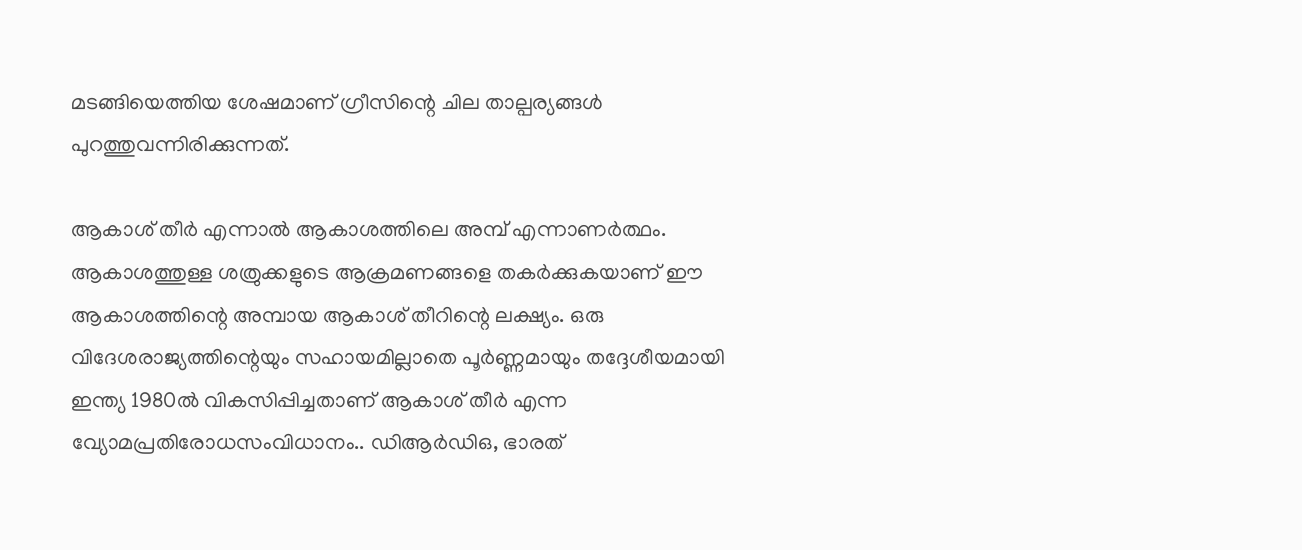മടങ്ങിയെത്തിയ ശേഷമാണ് ഗ്രീസിന്റെ ചില താല്പര്യങ്ങള്‍ പുറത്തുവന്നിരിക്കുന്നത്.

ആകാശ് തീര്‍ എന്നാല്‍ ആകാശത്തിലെ അമ്പ് എന്നാണര്‍ത്ഥം. ആകാശത്തുള്ള ശത്രുക്കളുടെ ആക്രമണങ്ങളെ തകര്‍ക്കുകയാണ് ഈ ആകാശത്തിന്റെ അമ്പായ ആകാശ് തീറിന്റെ ലക്ഷ്യം. ഒരു വിദേശരാജ്യത്തിന്റെയും സഹായമില്ലാതെ പൂര്‍ണ്ണമായും തദ്ദേശീയമായി ഇന്ത്യ 1980ല്‍ വികസിപ്പിച്ചതാണ് ആകാശ് തീര്‍ എന്ന വ്യോമപ്രതിരോധസംവിധാനം.. ഡിആര്‍ഡിഒ, ഭാരത്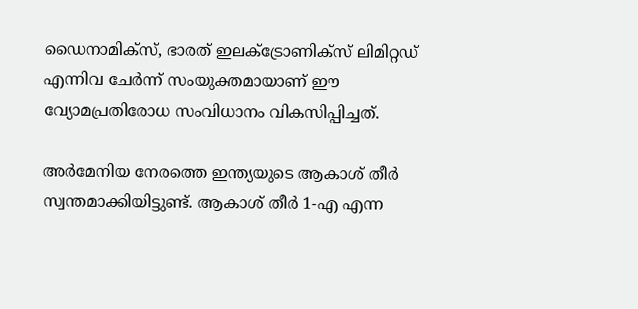ഡൈനാമിക്സ്, ഭാരത് ഇലക്ട്രോണിക്സ് ലിമിറ്റഡ് എന്നിവ ചേര്‍ന്ന് സംയുക്തമായാണ് ഈ വ്യോമപ്രതിരോധ സംവിധാനം വികസിപ്പിച്ചത്.

അര്‍മേനിയ നേരത്തെ ഇന്ത്യയുടെ ആകാശ് തീര്‍ സ്വന്തമാക്കിയിട്ടുണ്ട്. ആകാശ് തീര്‍ 1-എ എന്ന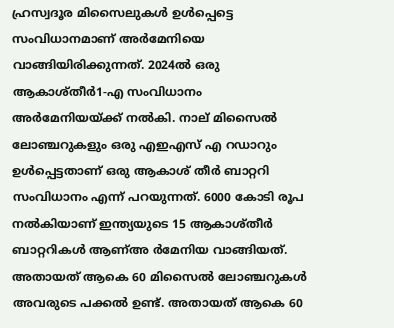ഹ്രസ്വദൂര മിസൈലുകള്‍ ഉള്‍പ്പെട്ടെ സംവിധാനമാണ് അര്‍മേനിയെ വാങ്ങിയിരിക്കുന്നത്. 2024ല്‍ ഒരു ആകാശ്തീര്‍1-എ സംവിധാനം അര്‍മേനിയയ്‌ക്ക് നല്‍കി. നാല് മിസൈല്‍ ലോഞ്ചറുകളും ഒരു എഇഎസ് എ റഡാറും ഉള്‍പ്പെട്ടതാണ് ഒരു ആകാശ് തീര്‍ ബാറ്ററി സംവിധാനം എന്ന് പറയുന്നത്. 6000 കോടി രൂപ നല്‍കിയാണ് ഇന്ത്യയുടെ 15 ആകാശ്തീര്‍ ബാറ്ററികള്‍ ആണ്അ ര്‍മേനിയ വാങ്ങിയത്. അതായത് ആകെ 60 മിസൈല്‍ ലോഞ്ചറുകള്‍ അവരുടെ പക്കല്‍ ഉണ്ട്. അതായത് ആകെ 60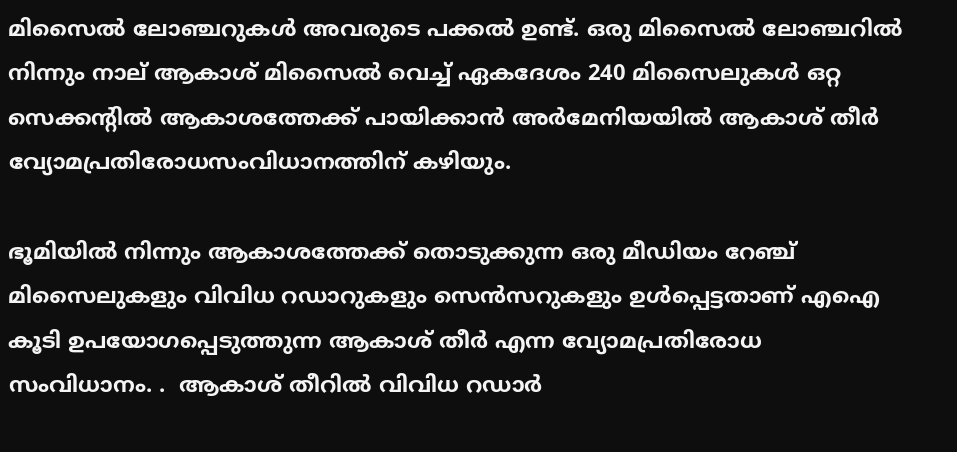മിസൈല്‍ ലോഞ്ചറുകള്‍ അവരുടെ പക്കല്‍ ഉണ്ട്. ഒരു മിസൈല്‍ ലോഞ്ചറില്‍ നിന്നും നാല് ആകാശ് മിസൈല്‍ വെച്ച് ഏകദേശം 240 മിസൈലുകള്‍ ഒറ്റ സെക്കന്‍റില്‍ ആകാശത്തേക്ക് പായിക്കാന്‍ അര്‍മേനിയയില്‍ ആകാശ് തീര്‍ വ്യോമപ്രതിരോധസംവിധാനത്തിന് കഴിയും.

ഭൂമിയില്‍ നിന്നും ആകാശത്തേക്ക് തൊടുക്കുന്ന ഒരു മീഡിയം റേഞ്ച് മിസൈലുകളും വിവിധ റഡാറുകളും സെന്‍സറുകളും ഉള്‍പ്പെട്ടതാണ് എഐ കൂടി ഉപയോഗപ്പെടുത്തുന്ന ആകാശ് തീര്‍ എന്ന വ്യോമപ്രതിരോധ സംവിധാനം. .  ആകാശ് തീറില്‍ വിവിധ റഡാര്‍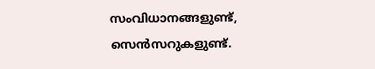സംവിധാനങ്ങളുണ്ട്, സെന്‍സറുകളുണ്ട്.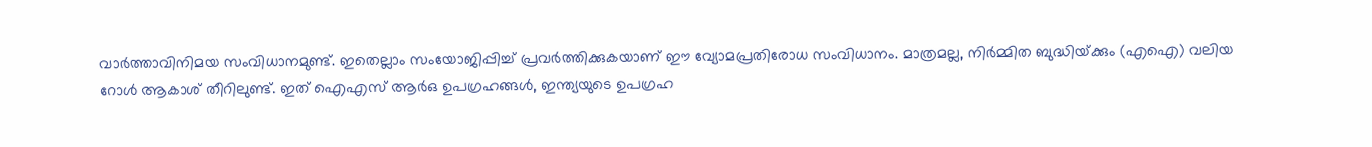വാര്‍ത്താവിനിമയ സംവിധാനമുണ്ട്. ഇതെല്ലാം സംയോജിപ്പിച്ച് പ്രവര്‍ത്തിക്കുകയാണ് ഈ വ്യോമപ്രതിരോധ സംവിധാനം. മാത്രമല്ല, നിര്‍മ്മിത ബുദ്ധിയ്‌ക്കും (എഐ) വലിയ റോള്‍ ആകാശ് തീറിലുണ്ട്. ഇത് ഐഎസ് ആര്‍ഒ ഉപഗ്രഹങ്ങള്‍, ഇന്ത്യയുടെ ഉപഗ്രഹ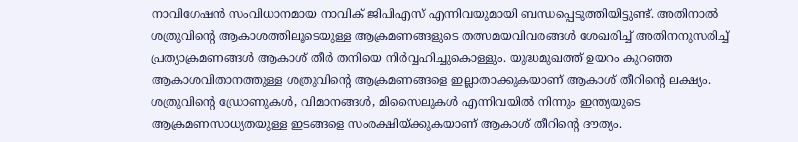നാവിഗേഷന്‍ സംവിധാനമായ നാവിക് ജിപിഎസ് എന്നിവയുമായി ബന്ധപ്പെടുത്തിയിട്ടുണ്ട്. അതിനാല്‍ ശത്രുവിന്റെ ആകാശത്തിലൂടെയുള്ള ആക്രമണങ്ങളുടെ തത്സമയവിവരങ്ങള്‍ ശേഖരിച്ച് അതിനനുസരിച്ച് പ്രത്യാക്രമണങ്ങള്‍ ആകാശ് തീര്‍ തനിയെ നിര്‍വ്വഹിച്ചുകൊള്ളും. യുദ്ധമുഖത്ത് ഉയറം കുറഞ്ഞ ആകാശവിതാനത്തുള്ള ശത്രുവിന്റെ ആക്രമണങ്ങളെ ഇല്ലാതാക്കുകയാണ് ആകാശ് തീറിന്റെ ലക്ഷ്യം. ശത്രുവിന്റെ ഡ്രോണുകള്‍, വിമാനങ്ങള്‍, മിസൈലുകള്‍ എന്നിവയില്‍ നിന്നും ഇന്ത്യയുടെ ആക്രമണസാധ്യതയുള്ള ഇടങ്ങളെ സംരക്ഷിയ്‌ക്കുകയാണ് ആകാശ് തീറിന്റെ ദൗത്യം.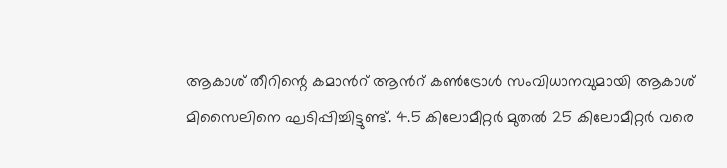ആകാശ് തീറിന്റെ കമാന്‍റ് ആന്‍റ് കണ്‍ട്രോള്‍ സംവിധാനവുമായി ആകാശ് മിസൈലിനെ ഘടിപ്പിച്ചിട്ടുണ്ട്. 4.5 കിലോമീറ്റര്‍ മുതല്‍ 25 കിലോമീറ്റര്‍ വരെ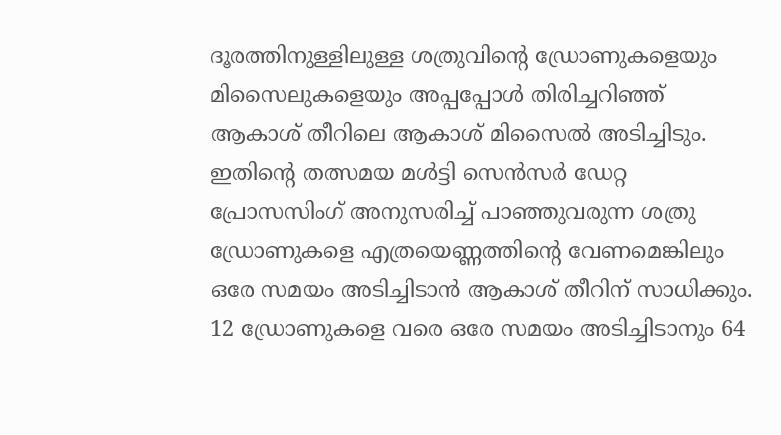ദൂരത്തിനുള്ളിലുള്ള ശത്രുവിന്റെ ഡ്രോണുകളെയും മിസൈലുകളെയും അപ്പപ്പോള്‍ തിരിച്ചറിഞ്ഞ് ആകാശ് തീറിലെ ആകാശ് മിസൈല്‍ അടിച്ചിടും. ഇതിന്റെ തത്സമയ മള്‍ട്ടി സെന്‍സര്‍ ഡേറ്റ പ്രോസസിംഗ് അനുസരിച്ച് പാഞ്ഞുവരുന്ന ശത്രു ഡ്രോണുകളെ എത്രയെണ്ണത്തിന്റെ വേണമെങ്കിലും ഒരേ സമയം അടിച്ചിടാന്‍ ആകാശ് തീറിന് സാധിക്കും. 12 ഡ്രോണുകളെ വരെ ഒരേ സമയം അടിച്ചിടാനും 64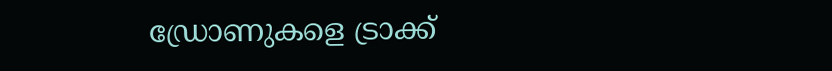ഡ്രോണുകളെ ട്രാക്ക്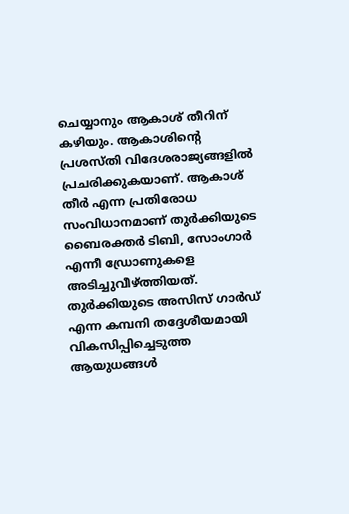ചെയ്യാനും ആകാശ് തീറിന് കഴിയും. ആകാശിന്റെ പ്രശസ്തി വിദേശരാജ്യങ്ങളില്‍ പ്രചരിക്കുകയാണ്. ആകാശ് തീര്‍ എന്ന പ്രതിരോധ സംവിധാനമാണ് തുര്‍ക്കിയുടെ ബൈരക്തര്‍ ടിബി, സോംഗാര്‍ എന്നീ ഡ്രോണുകളെ അടിച്ചുവീഴ്‌ത്തിയത്. തുര്‍ക്കിയുടെ അസിസ് ഗാര്‍ഡ് എന്ന കമ്പനി തദ്ദേശീയമായി വികസിപ്പിച്ചെടുത്ത ആയുധങ്ങള്‍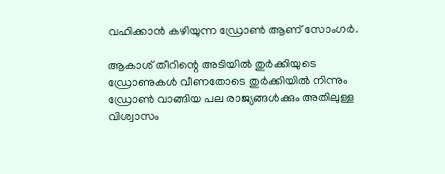വഹിക്കാന്‍ കഴിയുന്ന ഡ്രോണ്‍ ആണ് സോംഗര്‍.

ആകാശ് തീറിന്റെ അടിയില്‍ തുര്‍ക്കിയുടെ ഡ്രോണുകള്‍ വീണതോടെ തുര്‍ക്കിയില്‍ നിന്നും ഡ്രോണ്‍ വാങ്ങിയ പല രാജ്യങ്ങള്‍ക്കും അതിലുള്ള വിശ്വാസം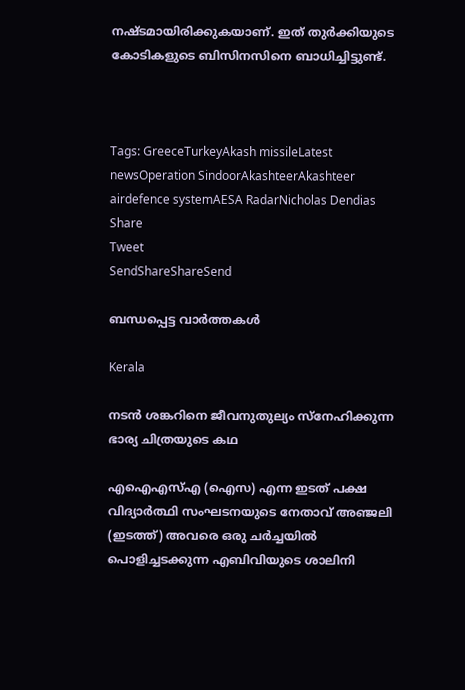നഷ്ടമായിരിക്കുകയാണ്. ഇത് തുര്‍ക്കിയുടെ കോടികളുടെ ബിസിനസിനെ ബാധിച്ചിട്ടുണ്ട്.



Tags: GreeceTurkeyAkash missileLatest newsOperation SindoorAkashteerAkashteer airdefence systemAESA RadarNicholas Dendias
Share
Tweet
SendShareShareSend

ബന്ധപ്പെട്ട വാര്‍ത്തകള്‍

Kerala

നടന്‍ ശങ്കറിനെ ജീവനുതുല്യം സ്നേഹിക്കുന്ന ഭാര്യ ചിത്രയുടെ കഥ

എഐഎസ്എ (ഐസ) എന്ന ഇടത് പക്ഷ വിദ്യാര്‍ത്ഥി സംഘടനയുടെ നേതാവ് അഞ്ജലി (ഇടത്ത്) അവരെ ഒരു ചര്‍ച്ചയില്‍ പൊളിച്ചടക്കുന്ന എബിവിയുടെ ശാലിനി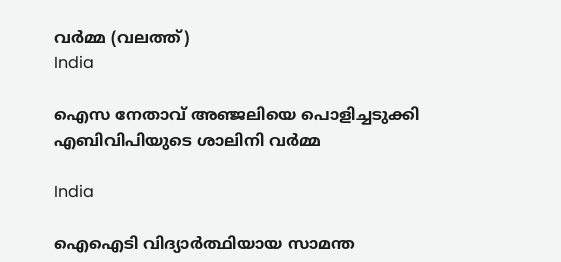വര്‍മ്മ (വലത്ത്)
India

ഐസ നേതാവ് അഞ്ജലിയെ പൊളിച്ചടുക്കി എബിവിപിയുടെ ശാലിനി വർമ്മ

India

ഐഐടി വിദ്യാര്‍ത്ഥിയായ സാമന്ത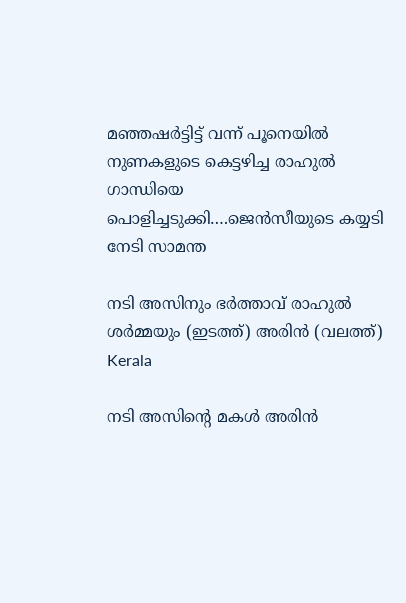മഞ്ഞഷര്‍ട്ടിട്ട് വന്ന് പൂനെയില്‍ നുണകളുടെ കെട്ടഴിച്ച രാഹുല്‍ ഗാന്ധിയെ പൊളിച്ചടുക്കി….ജെന്‍സീയുടെ കയ്യടി നേടി സാമന്ത

നടി അസിനും ഭര്‍ത്താവ് രാഹുല്‍ ശര്‍മ്മയും (ഇടത്ത്) അരിന്‍ (വലത്ത്)
Kerala

നടി അസിന്റെ മകള്‍ അരിന്‍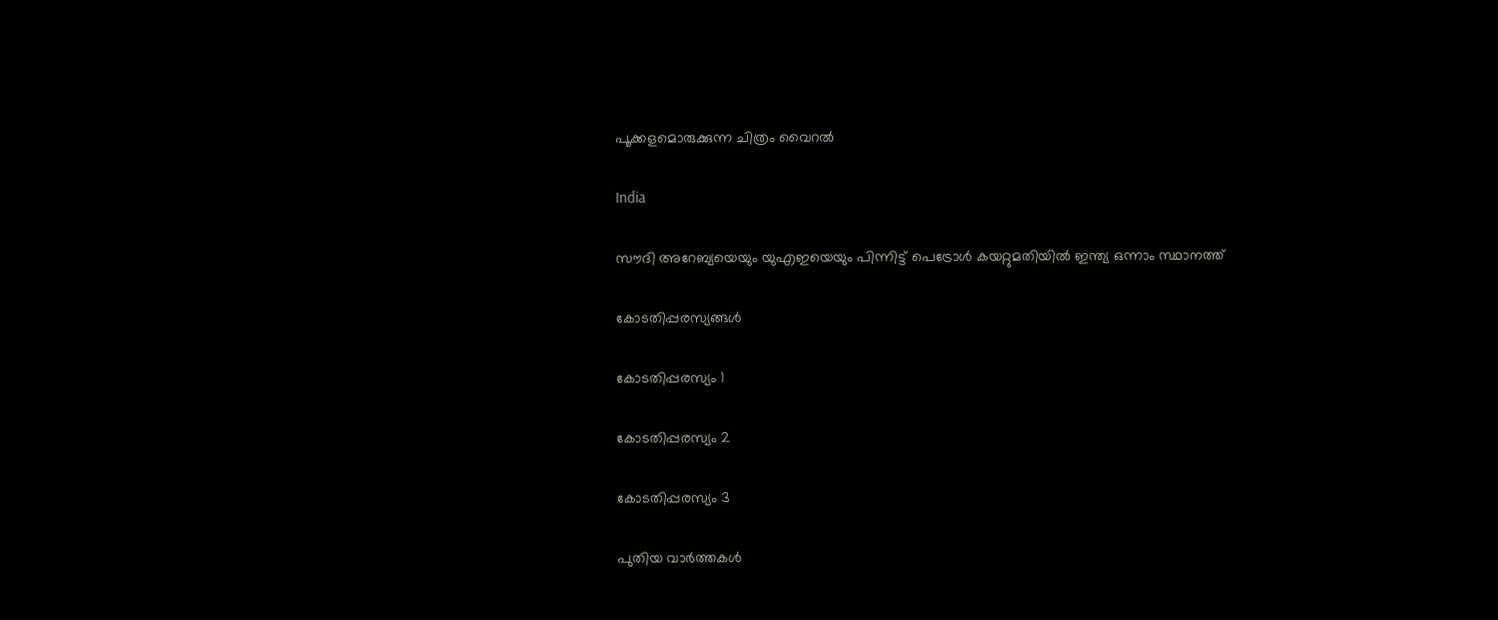പൂക്കളമൊരുക്കുന്ന ചിത്രം വൈറല്‍

India

സൗദി അറേബ്യയെയും യുഎഇയെയും പിന്നിട്ട് പെട്രോള്‍ കയറ്റുമതിയില്‍ ഇന്ത്യ ഒന്നാം സ്ഥാനത്ത്

കോടതിപ്പരസ്യങ്ങള്‍

കോടതിപ്പരസ്യം 1

കോടതിപ്പരസ്യം 2

കോടതിപ്പരസ്യം 3

പുതിയ വാര്‍ത്തകള്‍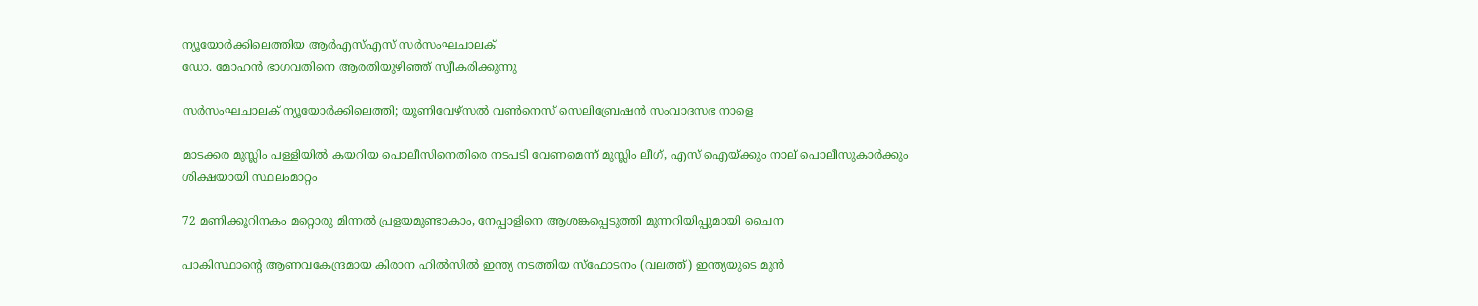ന്യൂയോര്‍ക്കിലെത്തിയ ആര്‍എസ്എസ് സര്‍സംഘചാലക്
ഡോ. മോഹന്‍ ഭാഗവതിനെ ആരതിയുഴിഞ്ഞ് സ്വീകരിക്കുന്നു

സര്‍സംഘചാലക് ന്യൂയോര്‍ക്കിലെത്തി; യൂണിവേഴ്സല്‍ വണ്‍നെസ് സെലിബ്രേഷന്‍ സംവാദസഭ നാളെ

മാടക്കര മുസ്ലിം പള്ളിയിൽ കയറിയ പൊലീസിനെതിരെ നടപടി വേണമെന്ന് മുസ്ലിം ലീഗ്, എസ് ഐയ്‌ക്കും നാല് പൊലീസുകാര്‍ക്കും ശിക്ഷയായി സ്ഥലംമാറ്റം

72 മണിക്കൂറിനകം മറ്റൊരു മിന്നൽ പ്രളയമുണ്ടാകാം, നേപ്പാളിനെ ആശങ്കപ്പെടുത്തി മുന്നറിയിപ്പുമായി ചൈന

പാകിസ്ഥാന്‍റെ ആണവകേന്ദ്രമായ കിരാന ഹില്‍സില്‍ ഇന്ത്യ നടത്തിയ സ്ഫോടനം (വലത്ത്) ഇന്ത്യയുടെ മുന്‍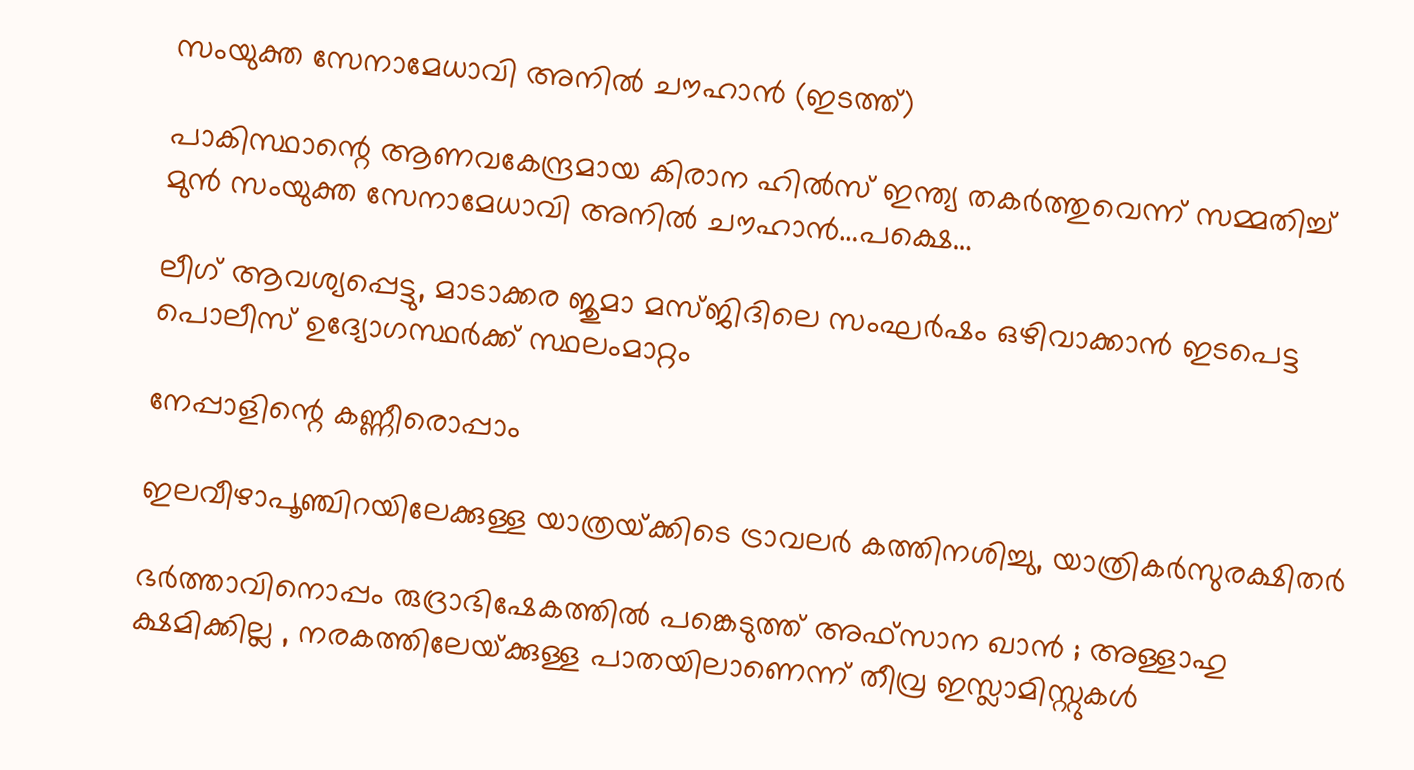സംയുക്ത സേനാമേധാവി അനില്‍ ചൗഹാന്‍ (ഇടത്ത്)

പാകിസ്ഥാന്റെ ആണവകേന്ദ്രമായ കിരാന ഹില്‍സ് ഇന്ത്യ തകര്‍ത്തുവെന്ന് സമ്മതിച്ച് മുന്‍ സംയുക്ത സേനാമേധാവി അനില്‍ ചൗഹാന്‍…പക്ഷെ…

ലീഗ് ആവശ്യപ്പെട്ടു, മാടാക്കര ജുമാ മസ്ജിദിലെ സംഘര്‍ഷം ഒഴിവാക്കാന്‍ ഇടപെട്ട പൊലീസ് ഉദ്യോഗസ്ഥര്‍ക്ക് സ്ഥലംമാറ്റം

നേപ്പാളിന്റെ കണ്ണീരൊപ്പാം

ഇലവീഴാപൂഞ്ചിറയിലേക്കുള്ള യാത്രയ്‌ക്കിടെ ട്രാവലര്‍ കത്തിനശിച്ചു, യാത്രികര്‍സുരക്ഷിതര്‍

ഭർത്താവിനൊപ്പം രുദ്രാഭിഷേകത്തിൽ പങ്കെടുത്ത് അഫ്സാന ഖാൻ ; അള്ളാഹു ക്ഷമിക്കില്ല , നരകത്തിലേയ്‌ക്കുള്ള പാതയിലാണെന്ന് തീവ്ര ഇസ്ലാമിസ്റ്റുകൾ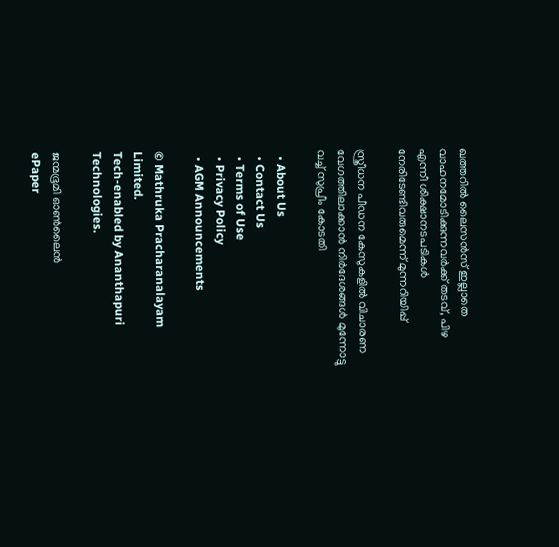ഖത്തറിൽ ലൈസൻസ് ഇല്ലാതെ വാഹനമോടിക്കുന്നവർക്ക് തടവ്, പിഴ എന്നീ ശിക്ഷാനടപടികൾ നേരിടേണ്ടിവരുമെന്ന് മുന്നറിയിപ്പ്

സ്ത്രീധന പീഡന കേസുകളില്‍ വിചാരണ വേഗത്തിലാക്കാന്‍ നിര്‍ദേശങ്ങള്‍ മുന്നോട്ടു വച്ച് സുപ്രീം കോടതി

  • About Us
  • Contact Us
  • Terms of Use
  • Privacy Policy
  • AGM Announcements

© Mathruka Pracharanalayam Limited.
Tech-enabled by Ananthapuri Technologies.

ജന്മഭൂമി ഓണ്‍ലൈന്‍
ePaper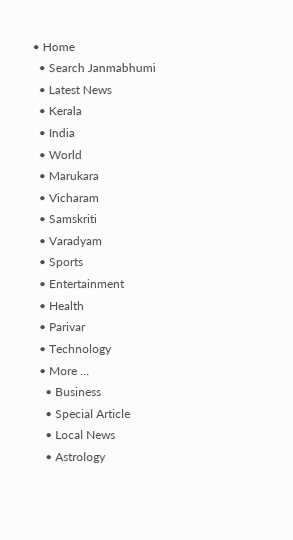• Home
  • Search Janmabhumi
  • Latest News
  • Kerala
  • India
  • World
  • Marukara
  • Vicharam
  • Samskriti
  • Varadyam
  • Sports
  • Entertainment
  • Health
  • Parivar
  • Technology
  • More …
    • Business
    • Special Article
    • Local News
    • Astrology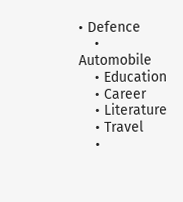• Defence
    • Automobile
    • Education
    • Career
    • Literature
    • Travel
    •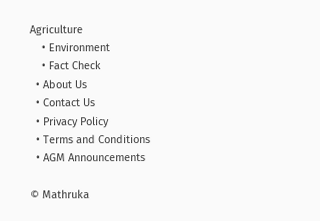Agriculture
    • Environment
    • Fact Check
  • About Us
  • Contact Us
  • Privacy Policy
  • Terms and Conditions
  • AGM Announcements

© Mathruka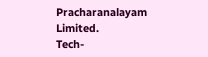Pracharanalayam Limited.
Tech-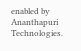enabled by Ananthapuri Technologies.